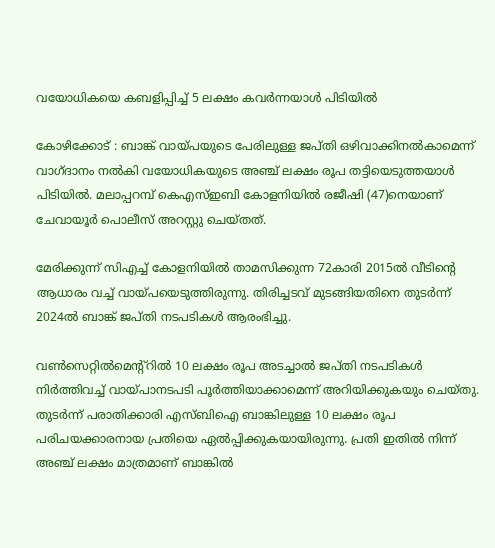വയോധികയെ കബളിപ്പിച്ച് 5 ലക്ഷം കവർന്നയാൾ പിടിയിൽ

കോഴിക്കോട് : ബാങ്ക് വായ്പയുടെ പേരിലുള്ള ജപ്ത‌ി ഒഴിവാക്കിനൽകാമെന്ന് വാഗ്ദാനം നൽകി വയോധികയുടെ അഞ്ച് ലക്ഷം രൂപ തട്ടിയെടുത്തയാൾ പിടിയിൽ. മലാപ്പറമ്പ് കെഎസ്ഇബി കോളനിയിൽ രജീഷി (47)നെയാണ് ചേവായൂർ പൊലീസ് അറസ്റ്റു ചെയ്തത്.

മേരിക്കുന്ന് സിഎച്ച് കോളനിയിൽ താമസിക്കുന്ന 72കാരി 2015ൽ വീടിന്റെ ആധാരം വച്ച് വായ്പയെടുത്തിരുന്നു. തിരിച്ചടവ് മുടങ്ങിയതിനെ തുടർന്ന് 2024ൽ ബാങ്ക് ജപ്തി നടപടികൾ ആരംഭിച്ചു.

വൺസെറ്റിൽമെന്റ്റിൽ 10 ലക്ഷം രൂപ അടച്ചാൽ ജപ്തി നടപടികൾ നിർത്തിവച്ച് വായ്പാനടപടി പൂർത്തിയാക്കാമെന്ന് അറിയിക്കുകയും ചെയ്തു. തുടർന്ന് പരാതിക്കാരി എസ്ബിഐ ബാങ്കിലുള്ള 10 ലക്ഷം രൂപ പരിചയക്കാരനായ പ്രതിയെ ഏൽപ്പിക്കുകയായിരുന്നു. പ്രതി ഇതിൽ നിന്ന് അഞ്ച് ലക്ഷം മാത്രമാണ് ബാങ്കിൽ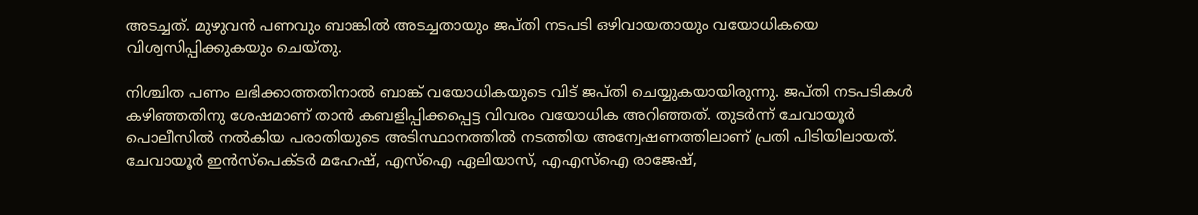അടച്ചത്. മുഴുവൻ പണവും ബാങ്കിൽ അടച്ചതായും ജപ്ത‌ി നടപടി ഒഴിവായതായും വയോധികയെ വിശ്വസിപ്പിക്കുകയും ചെയ്തു.

നിശ്ചിത പണം ലഭിക്കാത്തതിനാൽ ബാങ്ക് വയോധികയുടെ വിട് ജപ്‌തി ചെയ്യുകയായിരുന്നു. ജപ്ത‌ി നടപടികൾ കഴിഞ്ഞതിനു ശേഷമാണ് താൻ കബളിപ്പിക്കപ്പെട്ട വിവരം വയോധിക അറിഞ്ഞത്. തുടർന്ന് ചേവായൂർ പൊലീസിൽ നൽകിയ പരാതിയുടെ അടിസ്ഥാനത്തിൽ നടത്തിയ അന്വേഷണത്തിലാണ് പ്രതി പിടിയിലായത്. ചേവായൂർ ഇൻസ്പെക്ടർ മഹേഷ്, എസ്ഐ ഏലിയാസ്, എഎസ്ഐ രാജേഷ്,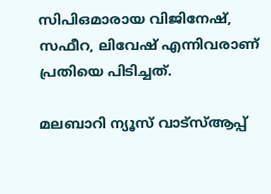സിപിഒമാരായ വിജിനേഷ്, സഫീറ, ലിവേഷ് എന്നിവരാണ് പ്രതിയെ പിടിച്ചത്.

മലബാറി ന്യൂസ് വാട്‌സ്ആപ്പ്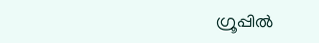ഗ്രൂപ്പില്‍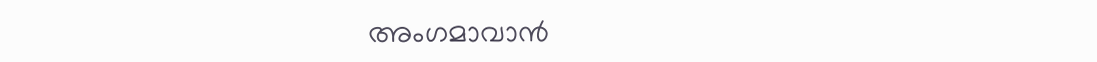അംഗമാവാന്‍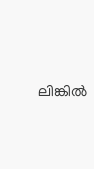ലിങ്കില്‍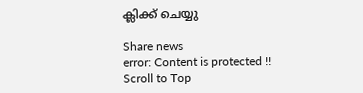ക്ലിക്ക് ചെയ്യു

Share news
error: Content is protected !!
Scroll to Top